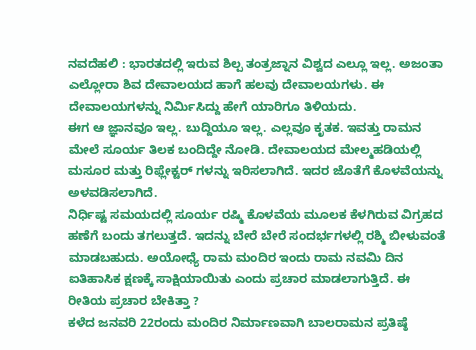ನವದೆಹಲಿ : ಭಾರತದಲ್ಲಿ ಇರುವ ಶಿಲ್ಪ ತಂತ್ರಜ್ನಾನ ವಿಶ್ವದ ಎಲ್ಲೂ ಇಲ್ಲ. ಅಜಂತಾ ಎಲ್ಲೋರಾ ಶಿವ ದೇವಾಲಯದ ಹಾಗೆ ಹಲವು ದೇವಾಲಯಗಳು. ಈ ದೇವಾಲಯಗಳನ್ನು ನಿರ್ಮಿಸಿದ್ದು ಹೇಗೆ ಯಾರಿಗೂ ತಿಳಿಯದು.
ಈಗ ಆ ಜ್ಞಾನವೂ ಇಲ್ಲ. ಬುದ್ದಿಯೂ ಇಲ್ಲ. ಎಲ್ಲವೂ ಕೃತಕ. ಇವತ್ತು ರಾಮನ ಮೇಲೆ ಸೂರ್ಯ ತಿಲಕ ಬಂದಿದ್ದೇ ನೋಡಿ. ದೇವಾಲಯದ ಮೇಲ್ಮಹಡಿಯಲ್ಲಿ ಮಸೂರ ಮತ್ತು ರಿಫ್ಲೇಕ್ಟರ್ ಗಳನ್ನು ಇರಿಸಲಾಗಿದೆ. ಇದರ ಜೊತೆಗೆ ಕೊಳವೆಯನ್ನು ಅಳವಡಿಸಲಾಗಿದೆ.
ನಿರ್ಧಿಷ್ಟ ಸಮಯದಲ್ಲಿ ಸೂರ್ಯ ರಷ್ಮಿ ಕೊಳವೆಯ ಮೂಲಕ ಕೆಳಗಿರುವ ವಿಗ್ರಹದ ಹಣೆಗೆ ಬಂದು ತಗಲುತ್ತದೆ. ಇದನ್ನು ಬೇರೆ ಬೇರೆ ಸಂದರ್ಭಗಳಲ್ಲಿ ರಶ್ಮಿ ಬೀಳುವಂತೆ ಮಾಡಬಹುದು. ಅಯೋಧ್ಯೆ ರಾಮ ಮಂದಿರ ಇಂದು ರಾಮ ನವಮಿ ದಿನ ಐತಿಹಾಸಿಕ ಕ್ಷಣಕ್ಕೆ ಸಾಕ್ಷಿಯಾಯಿತು ಎಂದು ಪ್ರಚಾರ ಮಾಡಲಾಗುತ್ತಿದೆ. ಈ ರೀತಿಯ ಪ್ರಚಾರ ಬೇಕಿತ್ತಾ ?
ಕಳೆದ ಜನವರಿ 22ರಂದು ಮಂದಿರ ನಿರ್ಮಾಣವಾಗಿ ಬಾಲರಾಮನ ಪ್ರತಿಷ್ಠೆ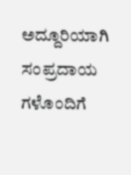ಅದ್ದೂರಿಯಾಗಿ ಸಂಪ್ರದಾಯ ಗಳೊಂದಿಗೆ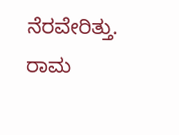ನೆರವೇರಿತ್ತು. ರಾಮ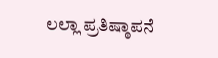ಲಲ್ಲಾ ಪ್ರತಿಷ್ಠಾಪನೆ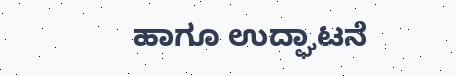ಹಾಗೂ ಉದ್ಘಾಟನೆ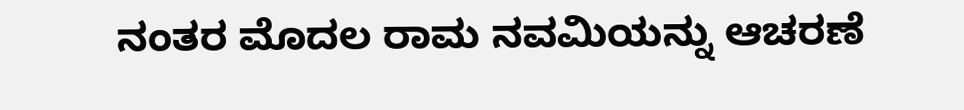ನಂತರ ಮೊದಲ ರಾಮ ನವಮಿಯನ್ನು ಆಚರಣೆ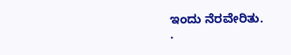ಇಂದು ನೆರವೇರಿತು.
.